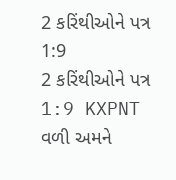2 કરિંથીઓને પત્ર 1:9
2 કરિંથીઓને પત્ર 1:9 KXPNT
વળી અમને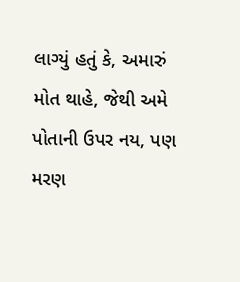લાગ્યું હતું કે, અમારું મોત થાહે, જેથી અમે પોતાની ઉપર નય, પણ મરણ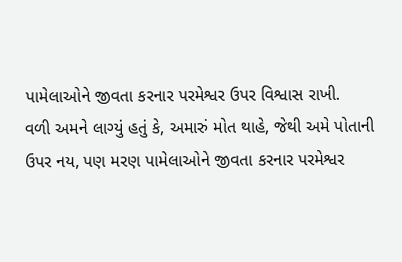પામેલાઓને જીવતા કરનાર પરમેશ્વર ઉપર વિશ્વાસ રાખી.
વળી અમને લાગ્યું હતું કે, અમારું મોત થાહે, જેથી અમે પોતાની ઉપર નય, પણ મરણ પામેલાઓને જીવતા કરનાર પરમેશ્વર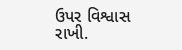ઉપર વિશ્વાસ રાખી.